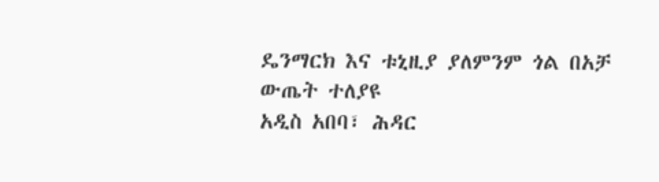ዴንማርክ እና ቱኒዚያ ያለምንም ጎል በአቻ ውጤት ተለያዩ
አዲስ አበባ፣ ሕዳር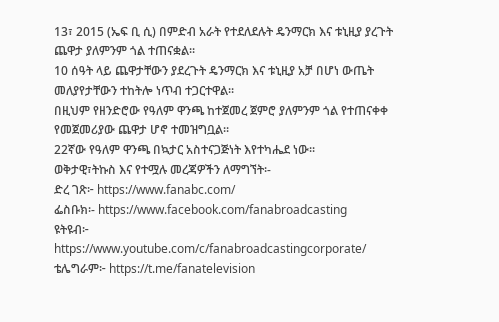13፣ 2015 (ኤፍ ቢ ሲ) በምድብ አራት የተደለደሉት ዴንማርክ እና ቱኒዚያ ያረጉት ጨዋታ ያለምንም ጎል ተጠናቋል፡፡
10 ሰዓት ላይ ጨዋታቸውን ያደረጉት ዴንማርክ እና ቱኒዚያ አቻ በሆነ ውጤት መለያየታቸውን ተከትሎ ነጥብ ተጋርተዋል፡፡
በዚህም የዘንድሮው የዓለም ዋንጫ ከተጀመረ ጀምሮ ያለምንም ጎል የተጠናቀቀ የመጀመሪያው ጨዋታ ሆኖ ተመዝግቧል፡፡
22ኛው የዓለም ዋንጫ በኳታር አስተናጋጅነት እየተካሔደ ነው፡፡
ወቅታዊ፣ትኩስ እና የተሟሉ መረጃዎችን ለማግኘት፡-
ድረ ገጽ፦ https://www.fanabc.com/
ፌስቡክ፡- https://www.facebook.com/fanabroadcasting
ዩትዩብ፦ https://www.youtube.com/c/fanabroadcastingcorporate/
ቴሌግራም፦ https://t.me/fanatelevision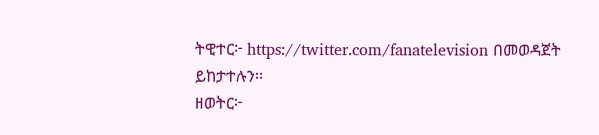ትዊተር፦ https://twitter.com/fanatelevision በመወዳጀት ይከታተሉን፡፡
ዘወትር፦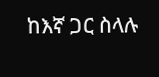ከእኛ ጋር ስላሉ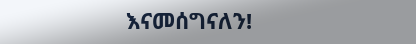እናመሰግናለን!